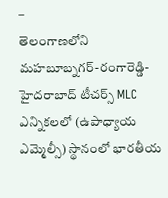–
తెలంగాణలోని మహబూబ్నగర్-రంగారెడ్డి-హైదరాబాద్ టీచర్స్ MLC ఎన్నికలలో (ఉపాధ్యాయ ఎమ్మెల్సీ) స్థానంలో భారతీయ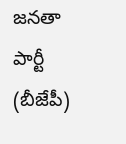జనతా పార్టీ (బీజేపీ)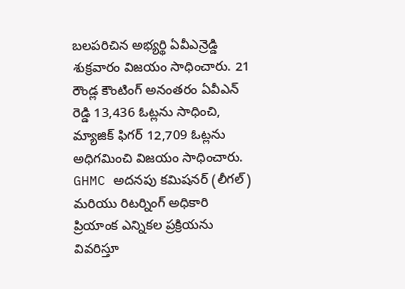బలపరిచిన అభ్యర్థి ఏవీఎన్రెడ్డి శుక్రవారం విజయం సాధించారు. 21 రౌండ్ల కౌంటింగ్ అనంతరం ఏవీఎన్ రెడ్డి 13,436 ఓట్లను సాధించి, మ్యాజిక్ ఫిగర్ 12,709 ఓట్లను అధిగమించి విజయం సాధించారు. GHMC అదనపు కమిషనర్ (లీగల్) మరియు రిటర్నింగ్ అధికారి ప్రియాంక ఎన్నికల ప్రక్రియను వివరిస్తూ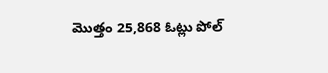మొత్తం 25,868 ఓట్లు పోల్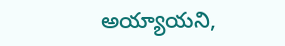అయ్యాయని,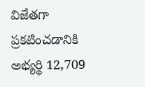విజేతగా ప్రకటించడానికి అభ్యర్థి 12,709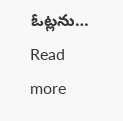ఓట్లను…
Read more